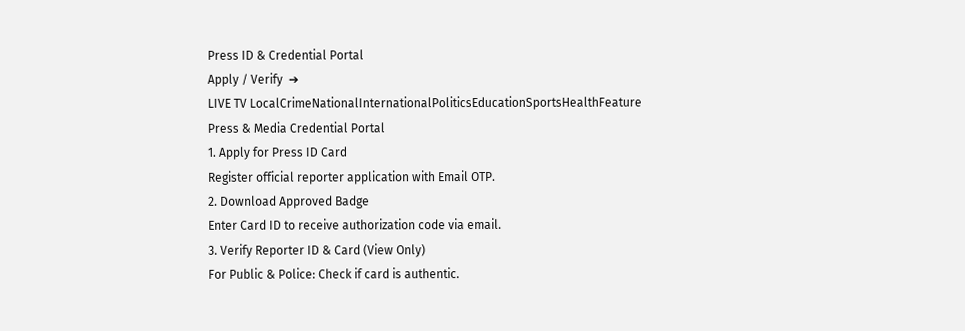Press ID & Credential Portal
Apply / Verify  ➔
LIVE TV LocalCrimeNationalInternationalPoliticsEducationSportsHealthFeature
Press & Media Credential Portal
1. Apply for Press ID Card
Register official reporter application with Email OTP.
2. Download Approved Badge
Enter Card ID to receive authorization code via email.
3. Verify Reporter ID & Card (View Only)
For Public & Police: Check if card is authentic.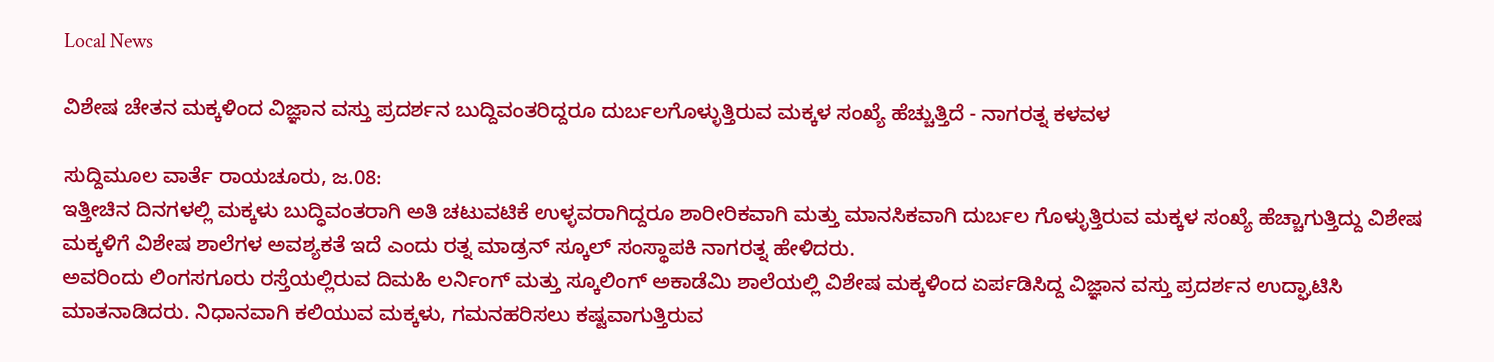Local News

ವಿಶೇಷ ಚೇತನ ಮಕ್ಕಳಿಂದ ವಿಜ್ಞಾನ ವಸ್ತು ಪ್ರದರ್ಶನ ಬುದ್ದಿವಂತರಿದ್ದರೂ ದುರ್ಬಲಗೊಳ್ಳುತ್ತಿರುವ ಮಕ್ಕಳ ಸಂಖ್ಯೆ ಹೆಚ್ಚುತ್ತಿದೆ - ನಾಗರತ್ನ ಕಳವಳ

ಸುದ್ದಿಮೂಲ ವಾರ್ತೆ ರಾಯಚೂರು, ಜ.08:
ಇತ್ತೀಚಿನ ದಿನಗಳಲ್ಲಿ ಮಕ್ಕಳು ಬುದ್ಧಿವಂತರಾಗಿ ಅತಿ ಚಟುವಟಿಕೆ ಉಳ್ಳವರಾಗಿದ್ದರೂ ಶಾರೀರಿಕವಾಗಿ ಮತ್ತು ಮಾನಸಿಕವಾಗಿ ದುರ್ಬಲ ಗೊಳ್ಳುತ್ತಿರುವ ಮಕ್ಕಳ ಸಂಖ್ಯೆ ಹೆಚ್ಚಾಗುತ್ತಿದ್ದು ವಿಶೇಷ ಮಕ್ಕಳಿಗೆ ವಿಶೇಷ ಶಾಲೆಗಳ ಅವಶ್ಯಕತೆ ಇದೆ ಎಂದು ರತ್ನ ಮಾಡ್ರನ್ ಸ್ಕೂಲ್ ಸಂಸ್ಥಾಪಕಿ ನಾಗರತ್ನ ಹೇಳಿದರು.
ಅವರಿಂದು ಲಿಂಗಸಗೂರು ರಸ್ತೆಯಲ್ಲಿರುವ ದಿಮಹಿ ಲರ್ನಿಂಗ್ ಮತ್ತು ಸ್ಕೂಲಿಂಗ್ ಅಕಾಡೆಮಿ ಶಾಲೆಯಲ್ಲಿ ವಿಶೇಷ ಮಕ್ಕಳಿಂದ ಏರ್ಪಡಿಸಿದ್ದ ವಿಜ್ಞಾನ ವಸ್ತು ಪ್ರದರ್ಶನ ಉದ್ಘಾಟಿಸಿ ಮಾತನಾಡಿದರು. ನಿಧಾನವಾಗಿ ಕಲಿಯುವ ಮಕ್ಕಳು, ಗಮನಹರಿಸಲು ಕಷ್ಟವಾಗುತ್ತಿರುವ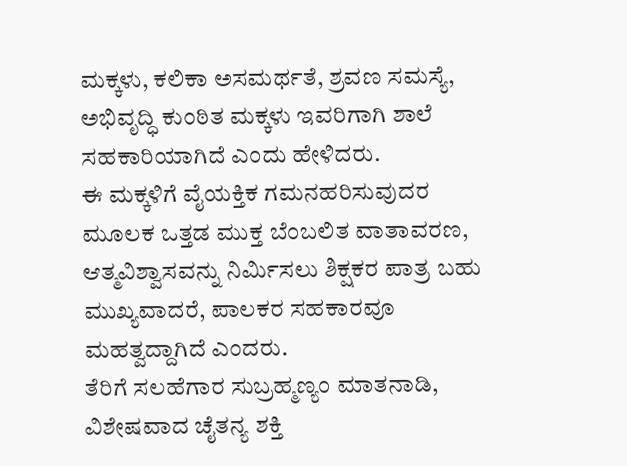ಮಕ್ಕಳು, ಕಲಿಕಾ ಅಸಮರ್ಥತೆ, ಶ್ರವಣ ಸಮಸ್ಯೆ, ಅಭಿವೃದ್ಧಿ ಕುಂಠಿತ ಮಕ್ಕಳು ಇವರಿಗಾಗಿ ಶಾಲೆ ಸಹಕಾರಿಯಾಗಿದೆ ಎಂದು ಹೇಳಿದರು.
ಈ ಮಕ್ಕಳಿಗೆ ವೈಯಕ್ತಿಕ ಗಮನಹರಿಸುವುದರ ಮೂಲಕ ಒತ್ತಡ ಮುಕ್ತ ಬೆಂಬಲಿತ ವಾತಾವರಣ, ಆತ್ಮವಿಶ್ವಾಸವನ್ನು ನಿರ್ಮಿಸಲು ಶಿಕ್ಷಕರ ಪಾತ್ರ ಬಹು ಮುಖ್ಯವಾದರೆ, ಪಾಲಕರ ಸಹಕಾರವೂ ಮಹತ್ವದ್ದಾಗಿದೆ ಎಂದರು.
ತೆರಿಗೆ ಸಲಹೆಗಾರ ಸುಬ್ರಹ್ಮಣ್ಯಂ ಮಾತನಾಡಿ, ವಿಶೇಷವಾದ ಚೈತನ್ಯ ಶಕ್ತಿ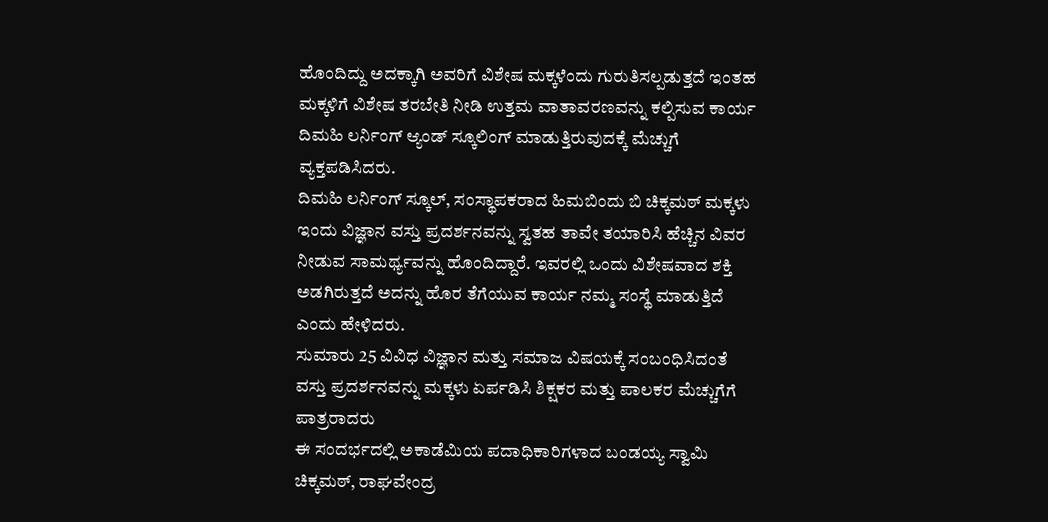ಹೊಂದಿದ್ದು ಅದಕ್ಕಾಗಿ ಅವರಿಗೆ ವಿಶೇಷ ಮಕ್ಕಳೆಂದು ಗುರುತಿಸಲ್ಪಡುತ್ತದೆ ಇಂತಹ ಮಕ್ಕಳಿಗೆ ವಿಶೇಷ ತರಬೇತಿ ನೀಡಿ ಉತ್ತಮ ವಾತಾವರಣವನ್ನು ಕಲ್ಪಿಸುವ ಕಾರ್ಯ ದಿಮಹಿ ಲರ್ನಿಂಗ್ ಆ್ಯಂಡ್ ಸ್ಕೂಲಿಂಗ್ ಮಾಡುತ್ತಿರುವುದಕ್ಕೆ ಮೆಚ್ಚುಗೆ ವ್ಯಕ್ತಪಡಿಸಿದರು.
ದಿಮಹಿ ಲರ್ನಿಂಗ್ ಸ್ಕೂಲ್, ಸಂಸ್ಥಾಪಕರಾದ ಹಿಮಬಿಂದು ಬಿ ಚಿಕ್ಕಮಠ್ ಮಕ್ಕಳು ಇಂದು ವಿಜ್ಞಾನ ವಸ್ತು ಪ್ರದರ್ಶನವನ್ನು ಸ್ವತಹ ತಾವೇ ತಯಾರಿಸಿ ಹೆಚ್ಚಿನ ವಿವರ ನೀಡುವ ಸಾಮರ್ಥ್ಯವನ್ನು ಹೊಂದಿದ್ದಾರೆ. ಇವರಲ್ಲಿ ಒಂದು ವಿಶೇಷವಾದ ಶಕ್ತಿ ಅಡಗಿರುತ್ತದೆ ಅದನ್ನು ಹೊರ ತೆಗೆಯುವ ಕಾರ್ಯ ನಮ್ಮ ಸಂಸ್ಥೆ ಮಾಡುತ್ತಿದೆ ಎಂದು ಹೇಳಿದರು.
ಸುಮಾರು 25 ವಿವಿಧ ವಿಜ್ಞಾನ ಮತ್ತು ಸಮಾಜ ವಿಷಯಕ್ಕೆ ಸಂಬಂಧಿಸಿದಂತೆ ವಸ್ತು ಪ್ರದರ್ಶನವನ್ನು ಮಕ್ಕಳು ಏರ್ಪಡಿಸಿ ಶಿಕ್ಷಕರ ಮತ್ತು ಪಾಲಕರ ಮೆಚ್ಚುಗೆಗೆ ಪಾತ್ರರಾದರು
ಈ ಸಂದರ್ಭದಲ್ಲಿ ಅಕಾಡೆಮಿಯ ಪದಾಧಿಕಾರಿಗಳಾದ ಬಂಡಯ್ಯ ಸ್ವಾಮಿ ಚಿಕ್ಕಮಠ್, ರಾಘವೇಂದ್ರ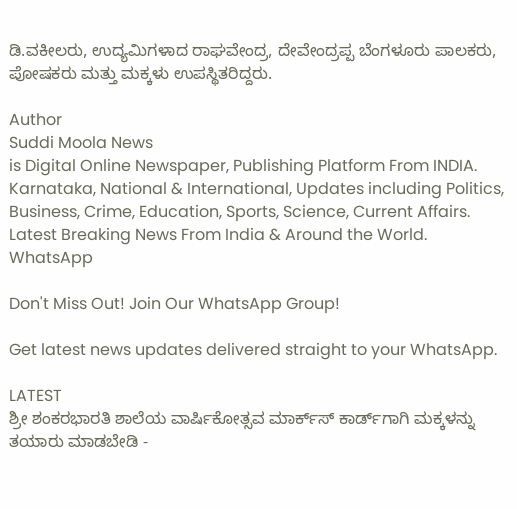ಡಿ.ವಕೀಲರು, ಉದ್ಯಮಿಗಳಾದ ರಾಘವೇಂದ್ರ, ದೇವೇಂದ್ರಪ್ಪ ಬೆಂಗಳೂರು ಪಾಲಕರು, ಪೋಷಕರು ಮತ್ತು ಮಕ್ಕಳು ಉಪಸ್ಥಿತರಿದ್ದರು.

Author
Suddi Moola News
is Digital Online Newspaper, Publishing Platform From INDIA. Karnataka, National & International, Updates including Politics, Business, Crime, Education, Sports, Science, Current Affairs. Latest Breaking News From India & Around the World.
WhatsApp

Don't Miss Out! Join Our WhatsApp Group!

Get latest news updates delivered straight to your WhatsApp.

LATEST
ಶ್ರೀ ಶಂಕರಭಾರತಿ ಶಾಲೆಯ ವಾರ್ಷಿಕೋತ್ಸವ ಮಾರ್ಕ್‌ಸ್‌ ಕಾರ್ಡ್‌ಗಾಗಿ ಮಕ್ಕಳನ್ನು ತಯಾರು ಮಾಡಬೇಡಿ -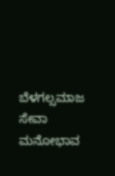ಬೆಳಗಲ್ಸಮಾಜ ಸೇವಾ ಮನೋಭಾವ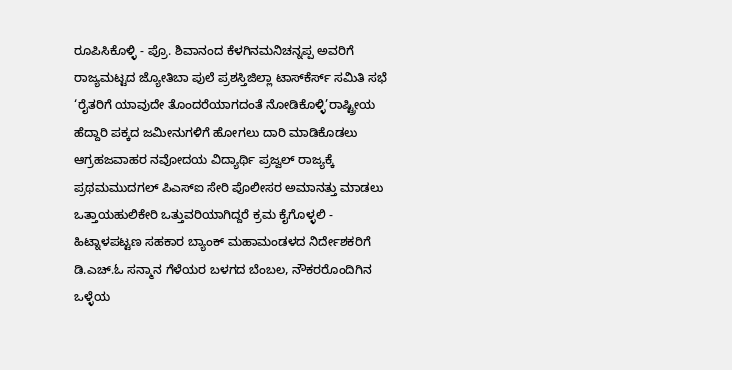ರೂಪಿಸಿಕೊಳ್ಳಿ - ಪ್ರೊ. ಶಿವಾನಂದ ಕೆಳಗಿನಮನಿಚನ್ನಪ್ಪ ಅವರಿಗೆ ರಾಜ್ಯಮಟ್ಟದ ಜ್ಯೋತಿಬಾ ಪುಲೆ ಪ್ರಶಸ್ತಿಜಿಲ್ಲಾ ಟಾಸ್‌‌ಕೆರ್ಸ್ ಸಮಿತಿ ಸಭೆ ‘ರೈತರಿಗೆ ಯಾವುದೇ ತೊಂದರೆಯಾಗದಂತೆ ನೋಡಿಕೊಳ್ಳಿ’ರಾಷ್ಟ್ರೀಯ ಹೆದ್ದಾರಿ ಪಕ್ಕದ ಜಮೀನುಗಳಿಗೆ ಹೋಗಲು ದಾರಿ ಮಾಡಿಕೊಡಲು ಆಗ್ರಹಜವಾಹರ ನವೋದಯ ವಿದ್ಯಾರ್ಥಿ ಪ್ರಜ್ವಲ್ ರಾಜ್ಯಕ್ಕೆ ಪ್ರಥಮಮುದಗಲ್ ಪಿಎಸ್‌ಐ ಸೇರಿ ಪೊಲೀಸರ ಅಮಾನತ್ತು ಮಾಡಲು ಒತ್ತಾಯಹುಲಿಕೇರಿ ಒತ್ತುವರಿಯಾಗಿದ್ದರೆ ಕ್ರಮ ಕೈಗೊಳ್ಳಲಿ - ಹಿಟ್ನಾಳಪಟ್ಟಣ ಸಹಕಾರ ಬ್ಯಾಂಕ್ ಮಹಾಮಂಡಳದ ನಿರ್ದೇಶಕರಿಗೆ ಡಿ.ಎಚ್.ಓ ಸನ್ಮಾನ ಗೆಳೆಯರ ಬಳಗದ ಬೆಂಬಲ, ನೌಕರರೊಂದಿಗಿನ ಒಳ್ಳೆಯ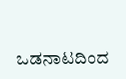ಒಡನಾಟದಿಂದ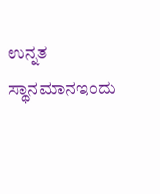ಉನ್ನತ ಸ್ಥಾನಮಾನಇಂದು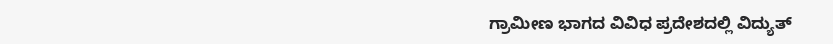ಗ್ರಾಮೀಣ ಭಾಗದ ವಿವಿಧ ಪ್ರದೇಶದಲ್ಲಿ ವಿದ್ಯುತ್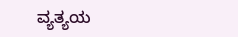ವ್ಯತ್ಯಯ